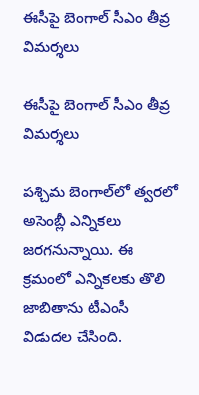ఈసీపై బెంగాల్ సీఎం తీవ్ర విమర్శలు

ఈసీపై బెంగాల్ సీఎం తీవ్ర విమర్శలు

పశ్చిమ బెంగాల్‌లో త్వరలో అసెంబ్లీ ఎన్నికలు జరగనున్నాయి. ఈ క్రమంలో ఎన్నికలకు తొలి జాబితాను టీఎంసీ విడుదల చేసింది.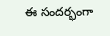ఈ సందర్భంగా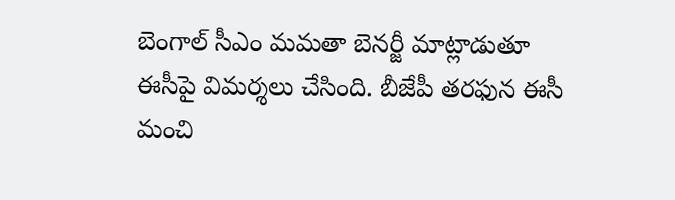బెంగాల్‌ సీఎం మమతా బెనర్జీ మాట్లాడుతూ ఈసీపై విమర్శలు చేసింది. బీజేపీ తరఫున ఈసీ మంచి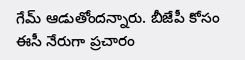గేమ్‌ ఆడుతోందన్నారు. బీజేపీ కోసం ఈసీ నేరుగా ప్రచారం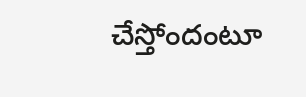చేస్తోందంటూ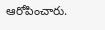ఆరోపించారు.